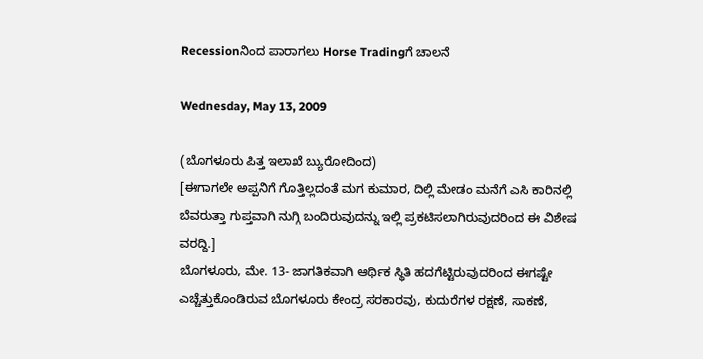Recessionನಿಂದ ಪಾರಾಗಲು Horse Tradingಗೆ ಚಾಲನೆ

Wednesday, May 13, 2009

(ಬೊಗಳೂರು ಪಿತ್ತ ಇಲಾಖೆ ಬ್ಯುರೋದಿಂದ)
[ಈಗಾಗಲೇ ಅಪ್ಪನಿಗೆ ಗೊತ್ತಿಲ್ಲದಂತೆ ಮಗ ಕುಮಾರ, ದಿಲ್ಲಿ ಮೇಡಂ ಮನೆಗೆ ಎಸಿ ಕಾರಿನಲ್ಲಿ ಬೆವರುತ್ತಾ ಗುಪ್ತವಾಗಿ ನುಗ್ಗಿ ಬಂದಿರುವುದನ್ನು ಇಲ್ಲಿ ಪ್ರಕಟಿಸಲಾಗಿರುವುದರಿಂದ ಈ ವಿಶೇಷ ವರದ್ದಿ.]
ಬೊಗಳೂರು, ಮೇ. 13- ಜಾಗತಿಕವಾಗಿ ಆರ್ಥಿಕ ಸ್ಥಿತಿ ಹದಗೆಟ್ಟಿರುವುದರಿಂದ ಈಗಷ್ಟೇ ಎಚ್ಚೆತ್ತುಕೊಂಡಿರುವ ಬೊಗಳೂರು ಕೇಂದ್ರ ಸರಕಾರವು, ಕುದುರೆಗಳ ರಕ್ಷಣೆ, ಸಾಕಣೆ,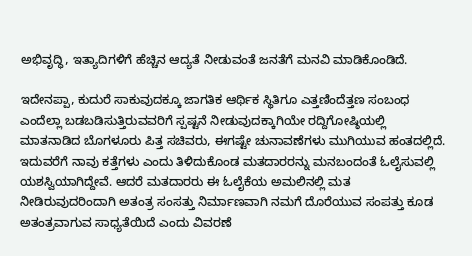ಅಭಿವೃದ್ಧಿ, ಇತ್ಯಾದಿಗಳಿಗೆ ಹೆಚ್ಚಿನ ಆದ್ಯತೆ ನೀಡುವಂತೆ ಜನತೆಗೆ ಮನವಿ ಮಾಡಿಕೊಂಡಿದೆ.

ಇದೇನಪ್ಪಾ, ಕುದುರೆ ಸಾಕುವುದಕ್ಕೂ ಜಾಗತಿಕ ಆರ್ಥಿಕ ಸ್ಥಿತಿಗೂ ಎತ್ತಣಿಂದೆತ್ತಣ ಸಂಬಂಧ ಎಂದೆಲ್ಲಾ ಬಡಬಡಿಸುತ್ತಿರುವವರಿಗೆ ಸ್ಪಷ್ಟನೆ ನೀಡುವುದಕ್ಕಾಗಿಯೇ ರದ್ದಿಗೋಷ್ಠಿಯಲ್ಲಿ ಮಾತನಾಡಿದ ಬೊಗಳೂರು ಪಿತ್ತ ಸಚಿವರು, ಈಗಷ್ಟೇ ಚುನಾವಣೆಗಳು ಮುಗಿಯುವ ಹಂತದಲ್ಲಿದೆ. ಇದುವರೆಗೆ ನಾವು ಕತ್ತೆಗಳು ಎಂದು ತಿಳಿದುಕೊಂಡ ಮತದಾರರನ್ನು ಮನಬಂದಂತೆ ಓಲೈಸುವಲ್ಲಿ ಯಶಸ್ವಿಯಾಗಿದ್ದೇವೆ. ಆದರೆ ಮತದಾರರು ಈ ಓಲೈಕೆಯ ಅಮಲಿನಲ್ಲಿ ಮತ ನೀಡಿರುವುದರಿಂದಾಗಿ ಅತಂತ್ರ ಸಂಸತ್ತು ನಿರ್ಮಾಣವಾಗಿ ನಮಗೆ ದೊರೆಯುವ ಸಂಪತ್ತು ಕೂಡ ಅತಂತ್ರವಾಗುವ ಸಾಧ್ಯತೆಯಿದೆ ಎಂದು ವಿವರಣೆ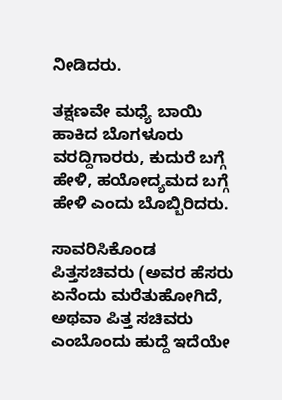ನೀಡಿದರು.

ತಕ್ಷಣವೇ ಮಧ್ಯೆ ಬಾಯಿ ಹಾಕಿದ ಬೊಗಳೂರು ವರದ್ದಿಗಾರರು, ಕುದುರೆ ಬಗ್ಗೆ ಹೇಳಿ, ಹಯೋದ್ಯಮದ ಬಗ್ಗೆ ಹೇಳಿ ಎಂದು ಬೊಬ್ಬಿರಿದರು.

ಸಾವರಿಸಿಕೊಂಡ ಪಿತ್ತಸಚಿವರು (ಅವರ ಹೆಸರು ಏನೆಂದು ಮರೆತುಹೋಗಿದೆ, ಅಥವಾ ಪಿತ್ತ ಸಚಿವರು ಎಂಬೊಂದು ಹುದ್ದೆ ಇದೆಯೇ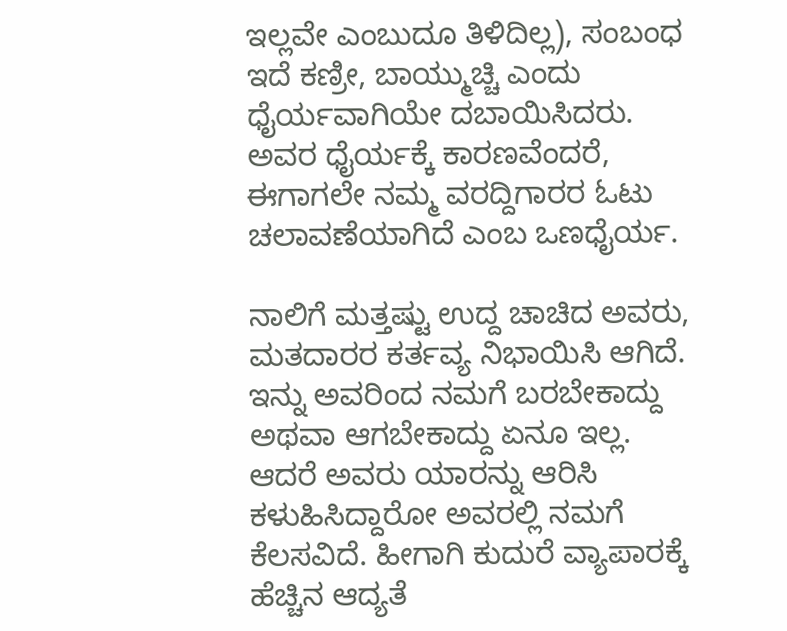ಇಲ್ಲವೇ ಎಂಬುದೂ ತಿಳಿದಿಲ್ಲ), ಸಂಬಂಧ ಇದೆ ಕಣ್ರೀ, ಬಾಯ್ಮುಚ್ಚಿ ಎಂದು ಧೈರ್ಯವಾಗಿಯೇ ದಬಾಯಿಸಿದರು. ಅವರ ಧೈರ್ಯಕ್ಕೆ ಕಾರಣವೆಂದರೆ, ಈಗಾಗಲೇ ನಮ್ಮ ವರದ್ದಿಗಾರರ ಓಟು ಚಲಾವಣೆಯಾಗಿದೆ ಎಂಬ ಒಣಧೈರ್ಯ.

ನಾಲಿಗೆ ಮತ್ತಷ್ಟು ಉದ್ದ ಚಾಚಿದ ಅವರು, ಮತದಾರರ ಕರ್ತವ್ಯ ನಿಭಾಯಿಸಿ ಆಗಿದೆ. ಇನ್ನು ಅವರಿಂದ ನಮಗೆ ಬರಬೇಕಾದ್ದು ಅಥವಾ ಆಗಬೇಕಾದ್ದು ಏನೂ ಇಲ್ಲ. ಆದರೆ ಅವರು ಯಾರನ್ನು ಆರಿಸಿ ಕಳುಹಿಸಿದ್ದಾರೋ ಅವರಲ್ಲಿ ನಮಗೆ ಕೆಲಸವಿದೆ. ಹೀಗಾಗಿ ಕುದುರೆ ವ್ಯಾಪಾರಕ್ಕೆ ಹೆಚ್ಚಿನ ಆದ್ಯತೆ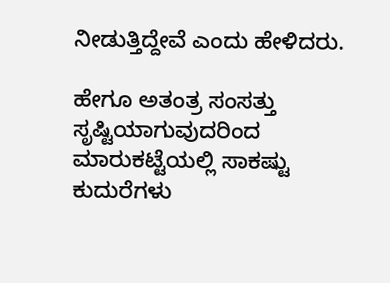ನೀಡುತ್ತಿದ್ದೇವೆ ಎಂದು ಹೇಳಿದರು.

ಹೇಗೂ ಅತಂತ್ರ ಸಂಸತ್ತು ಸೃಷ್ಟಿಯಾಗುವುದರಿಂದ ಮಾರುಕಟ್ಟೆಯಲ್ಲಿ ಸಾಕಷ್ಟು ಕುದುರೆಗಳು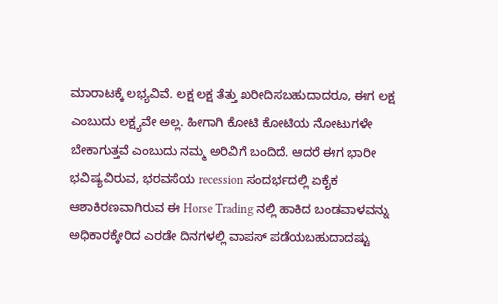ಮಾರಾಟಕ್ಕೆ ಲಭ್ಯವಿವೆ. ಲಕ್ಷ ಲಕ್ಷ ತೆತ್ತು ಖರೀದಿಸಬಹುದಾದರೂ, ಈಗ ಲಕ್ಷ ಎಂಬುದು ಲಕ್ಷ್ಯವೇ ಅಲ್ಲ. ಹೀಗಾಗಿ ಕೋಟಿ ಕೋಟಿಯ ನೋಟುಗಳೇ ಬೇಕಾಗುತ್ತವೆ ಎಂಬುದು ನಮ್ಮ ಅರಿವಿಗೆ ಬಂದಿದೆ. ಆದರೆ ಈಗ ಭಾರೀ ಭವಿಷ್ಯವಿರುವ, ಭರವಸೆಯ recession ಸಂದರ್ಭದಲ್ಲಿ ಏಕೈಕ ಆಶಾಕಿರಣವಾಗಿರುವ ಈ Horse Trading ನಲ್ಲಿ ಹಾಕಿದ ಬಂಡವಾಳವನ್ನು ಅಧಿಕಾರಕ್ಕೇರಿದ ಎರಡೇ ದಿನಗಳಲ್ಲಿ ವಾಪಸ್ ಪಡೆಯಬಹುದಾದಷ್ಟು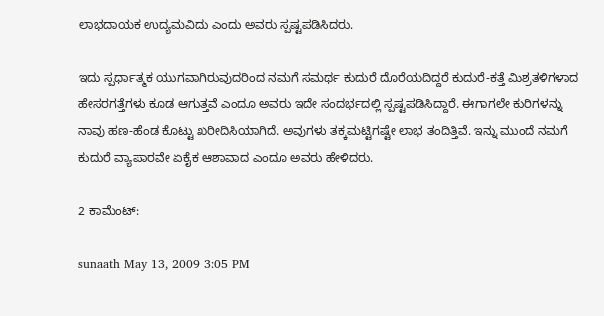ಲಾಭದಾಯಕ ಉದ್ಯಮವಿದು ಎಂದು ಅವರು ಸ್ಪಷ್ಟಪಡಿಸಿದರು.

ಇದು ಸ್ಪರ್ಧಾತ್ಮಕ ಯುಗವಾಗಿರುವುದರಿಂದ ನಮಗೆ ಸಮರ್ಥ ಕುದುರೆ ದೊರೆಯದಿದ್ದರೆ ಕುದುರೆ-ಕತ್ತೆ ಮಿಶ್ರತಳಿಗಳಾದ ಹೇಸರಗತ್ತೆಗಳು ಕೂಡ ಆಗುತ್ತವೆ ಎಂದೂ ಅವರು ಇದೇ ಸಂದರ್ಭದಲ್ಲಿ ಸ್ಪಷ್ಟಪಡಿಸಿದ್ದಾರೆ. ಈಗಾಗಲೇ ಕುರಿಗಳನ್ನು ನಾವು ಹಣ-ಹೆಂಡ ಕೊಟ್ಟು ಖರೀದಿಸಿಯಾಗಿದೆ. ಅವುಗಳು ತಕ್ಕಮಟ್ಟಿಗಷ್ಟೇ ಲಾಭ ತಂದಿತ್ತಿವೆ. ಇನ್ನು ಮುಂದೆ ನಮಗೆ ಕುದುರೆ ವ್ಯಾಪಾರವೇ ಏಕೈಕ ಆಶಾವಾದ ಎಂದೂ ಅವರು ಹೇಳಿದರು.

2 ಕಾಮೆಂಟ್:

sunaath May 13, 2009 3:05 PM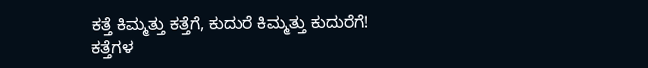ಕತ್ತೆ ಕಿಮ್ಮತ್ತು ಕತ್ತೆಗೆ, ಕುದುರೆ ಕಿಮ್ಮತ್ತು ಕುದುರೆಗೆ!
ಕತ್ತೆಗಳ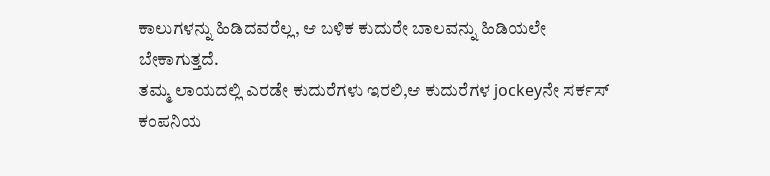ಕಾಲುಗಳನ್ನು ಹಿಡಿದವರೆಲ್ಲ, ಆ ಬಳಿಕ ಕುದುರೇ ಬಾಲವನ್ನು ಹಿಡಿಯಲೇ ಬೇಕಾಗುತ್ತದೆ.
ತಮ್ಮ ಲಾಯದಲ್ಲಿ ಎರಡೇ ಕುದುರೆಗಳು ಇರಲಿ,ಆ ಕುದುರೆಗಳ jockeyನೇ ಸರ್ಕಸ್ ಕಂಪನಿಯ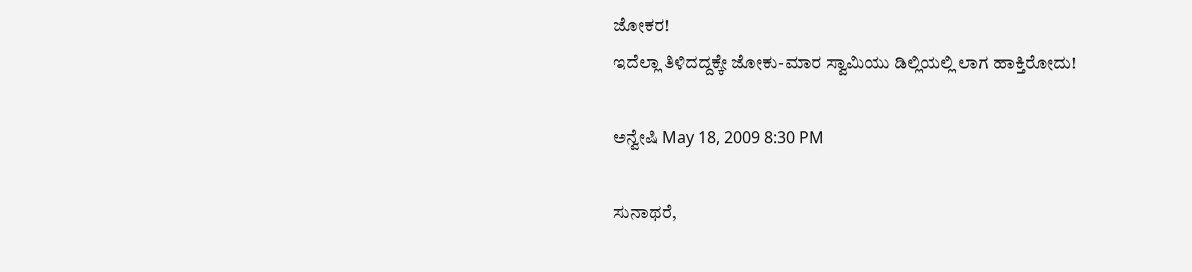ಜೋಕರ!
ಇದೆಲ್ಲಾ ತಿಳಿದದ್ದಕ್ಕೇ ಜೋಕು-ಮಾರ ಸ್ವಾಮಿಯು ಡಿಲ್ಲಿಯಲ್ಲಿ ಲಾಗ ಹಾಕ್ತಿರೋದು!

ಅನ್ವೇಷಿ May 18, 2009 8:30 PM

ಸುನಾಥರೆ,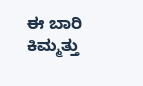ಈ ಬಾರಿ ಕಿಮ್ಮತ್ತು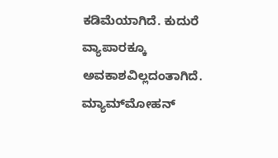ಕಡಿಮೆಯಾಗಿದೆ. ಕುದುರೆ ವ್ಯಾಪಾರಕ್ಕೂ ಅವಕಾಶವಿಲ್ಲದಂತಾಗಿದೆ. ಮ್ಯಾಮ್‌ಮೋಹನ್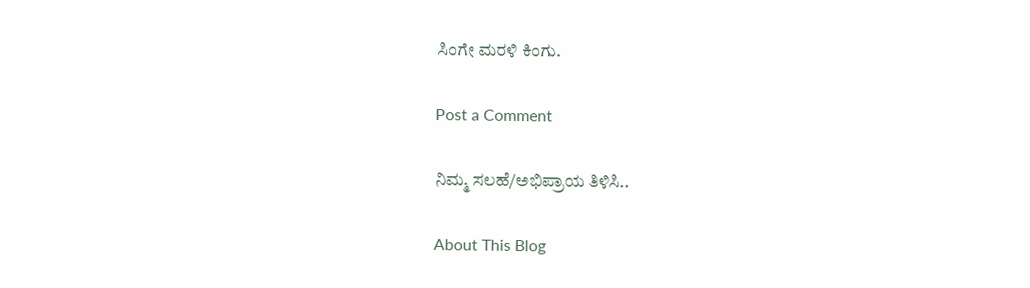ಸಿಂಗೇ ಮರಳಿ ಕಿಂಗು.

Post a Comment

ನಿಮ್ಮ ಸಲಹೆ/ಅಭಿಪ್ರಾಯ ತಿಳಿಸಿ..

About This Blog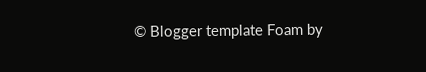© Blogger template Foam by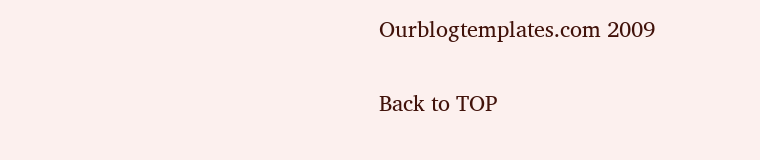Ourblogtemplates.com 2009

Back to TOP